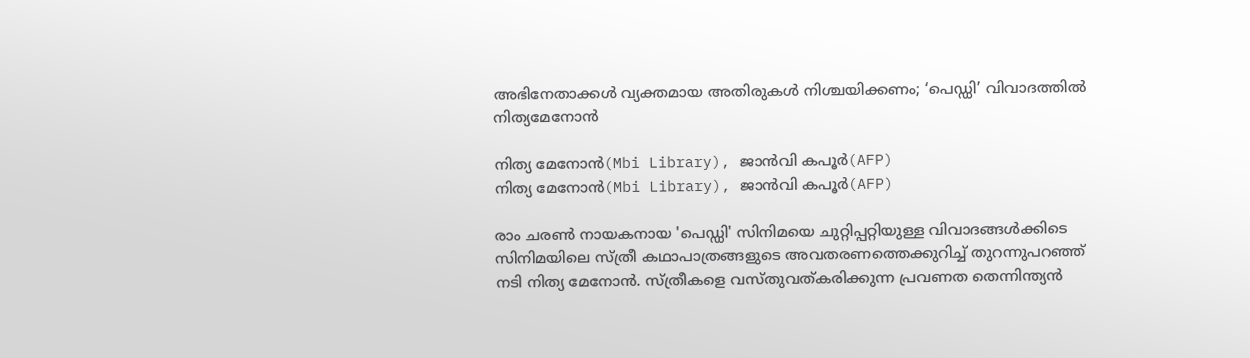അഭിനേതാക്കൾ വ്യക്തമായ അതിരുകൾ നിശ്ചയിക്കണം; ‘പെഡ്ഡി’ വിവാദത്തിൽ നിത്യമേനോൻ

നിത്യ മേനോൻ(Mbi Library), ജാൻവി കപൂർ(AFP)
നിത്യ മേനോൻ(Mbi Library), ജാൻവി കപൂർ(AFP)

രാം ചരൺ നായകനായ 'പെഡ്ഡി' സിനിമയെ ചുറ്റിപ്പറ്റിയുള്ള വിവാദങ്ങൾക്കിടെ സിനിമയിലെ സ്ത്രീ കഥാപാത്രങ്ങളുടെ അവതരണത്തെക്കുറിച്ച് തുറന്നുപറഞ്ഞ് നടി നിത്യ മേനോൻ. സ്ത്രീകളെ വസ്തുവത്കരിക്കുന്ന പ്രവണത തെന്നിന്ത്യൻ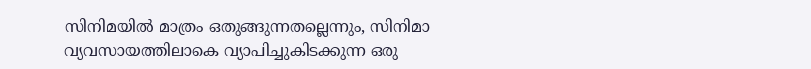സിനിമയിൽ മാത്രം ഒതുങ്ങുന്നതല്ലെന്നും, സിനിമാ വ്യവസായത്തിലാകെ വ്യാപിച്ചുകിടക്കുന്ന ഒരു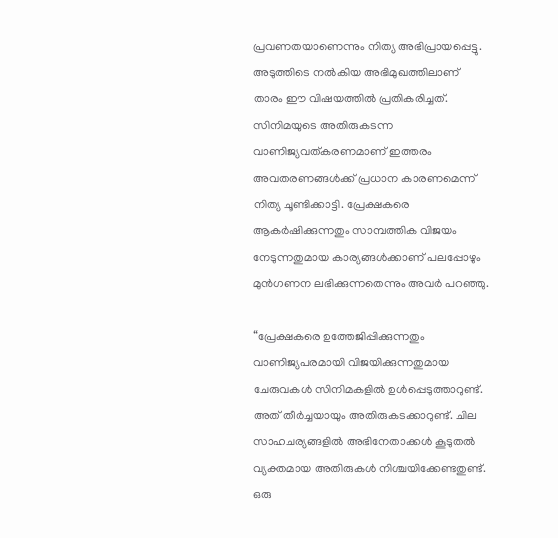പ്രവണതയാണെന്നും നിത്യ അഭിപ്രായപ്പെട്ടു. അടുത്തിടെ നൽകിയ അഭിമുഖത്തിലാണ് താരം ഈ വിഷയത്തിൽ പ്രതികരിച്ചത്. സിനിമയുടെ അതിരുകടന്ന വാണിജ്യവത്കരണമാണ് ഇത്തരം അവതരണങ്ങൾക്ക് പ്രധാന കാരണമെന്ന് നിത്യ ചൂണ്ടിക്കാട്ടി. പ്രേക്ഷകരെ ആകർഷിക്കുന്നതും സാമ്പത്തിക വിജയം നേടുന്നതുമായ കാര്യങ്ങൾക്കാണ് പലപ്പോഴും മുൻഗണന ലഭിക്കുന്നതെന്നും അവർ പറഞ്ഞു.

“പ്രേക്ഷകരെ ഉത്തേജിപ്പിക്കുന്നതും വാണിജ്യപരമായി വിജയിക്കുന്നതുമായ ചേരുവകൾ സിനിമകളിൽ ഉൾപ്പെടുത്താറുണ്ട്. അത് തീർച്ചയായും അതിരുകടക്കാറുണ്ട്. ചില സാഹചര്യങ്ങളിൽ അഭിനേതാക്കൾ കൂടുതൽ വ്യക്തമായ അതിരുകൾ നിശ്ചയിക്കേണ്ടതുണ്ട്. ഒരു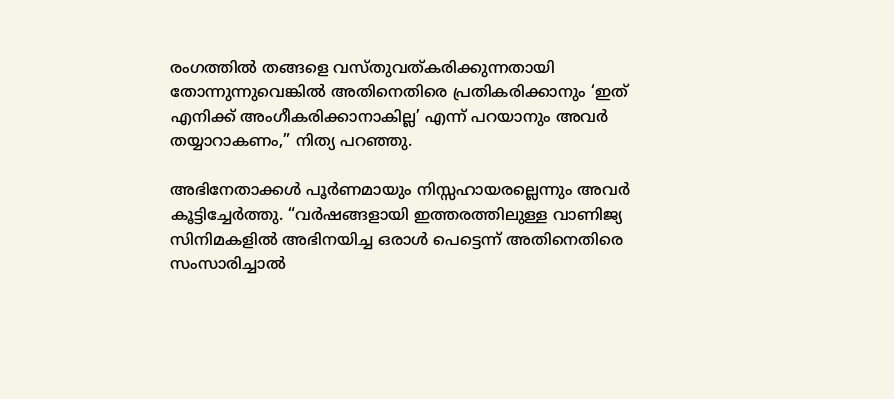രംഗത്തിൽ തങ്ങളെ വസ്തുവത്കരിക്കുന്നതായി തോന്നുന്നുവെങ്കിൽ അതിനെതിരെ പ്രതികരിക്കാനും ‘ഇത് എനിക്ക് അംഗീകരിക്കാനാകില്ല’ എന്ന് പറയാനും അവർ തയ്യാറാകണം,” നിത്യ പറഞ്ഞു.

അഭിനേതാക്കൾ പൂർണമായും നിസ്സഹായരല്ലെന്നും അവർ കൂട്ടിച്ചേർത്തു. “വർഷങ്ങളായി ഇത്തരത്തിലുള്ള വാണിജ്യ സിനിമകളിൽ അഭിനയിച്ച ഒരാൾ പെട്ടെന്ന് അതിനെതിരെ സംസാരിച്ചാൽ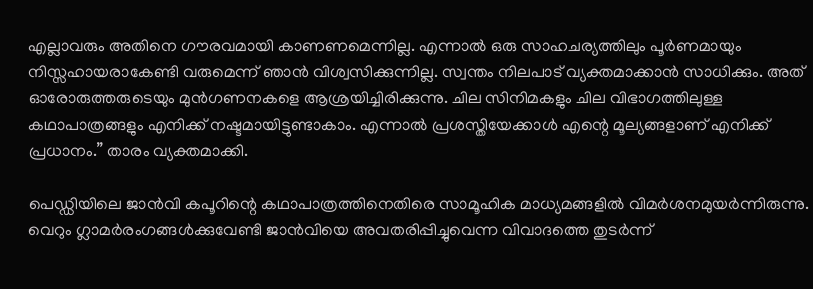എല്ലാവരും അതിനെ ഗൗരവമായി കാണണമെന്നില്ല. എന്നാൽ ഒരു സാഹചര്യത്തിലും പൂർണമായും നിസ്സഹായരാകേണ്ടി വരുമെന്ന് ഞാൻ വിശ്വസിക്കുന്നില്ല. സ്വന്തം നിലപാട് വ്യക്തമാക്കാൻ സാധിക്കും. അത് ഓരോരുത്തരുടെയും മുൻഗണനകളെ ആശ്രയിച്ചിരിക്കുന്നു. ചില സിനിമകളും ചില വിഭാഗത്തിലുള്ള കഥാപാത്രങ്ങളും എനിക്ക് നഷ്ടമായിട്ടുണ്ടാകാം. എന്നാൽ പ്രശസ്തിയേക്കാൾ എന്റെ മൂല്യങ്ങളാണ് എനിക്ക് പ്രധാനം.” താരം വ്യക്തമാക്കി.

പെഡ്ഡിയിലെ ജാൻവി കപൂറിന്റെ കഥാപാത്രത്തിനെതിരെ സാമൂഹിക മാധ്യമങ്ങളിൽ വിമർശനമുയർന്നിരുന്നു. വെറും ഗ്ലാമർരംഗങ്ങൾക്കുവേണ്ടി ജാൻവിയെ അവതരിപ്പിച്ചുവെന്ന വിവാദത്തെ തുടർന്ന്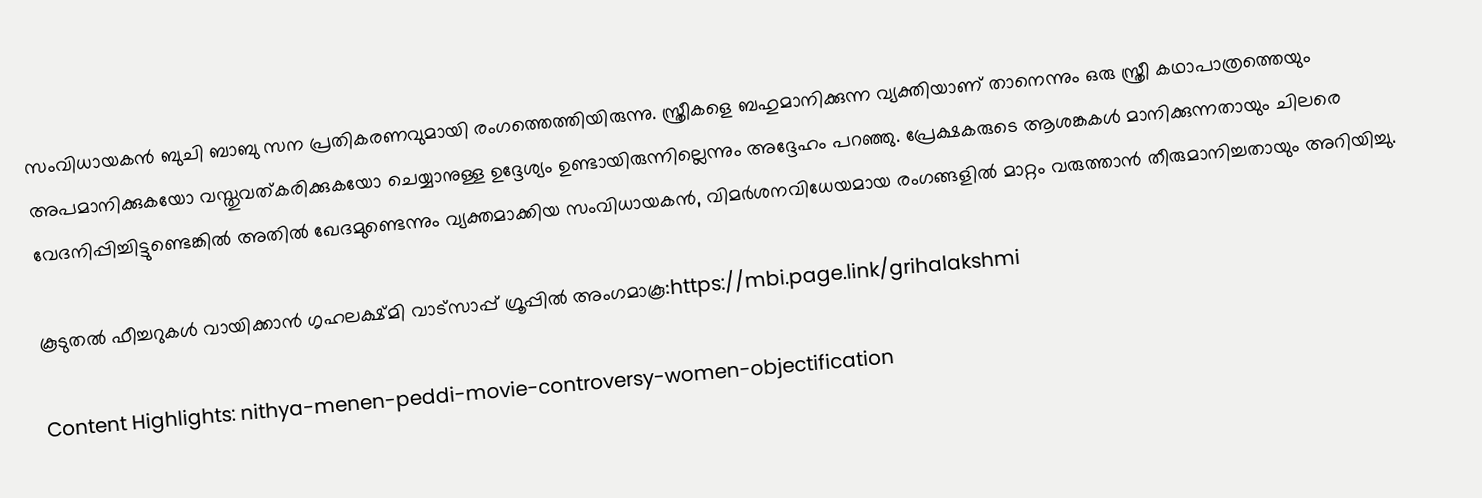സംവിധായകൻ ബുചി ബാബു സന പ്രതികരണവുമായി രംഗത്തെത്തിയിരുന്നു. സ്ത്രീകളെ ബഹുമാനിക്കുന്ന വ്യക്തിയാണ് താനെന്നും ഒരു സ്ത്രീ കഥാപാത്രത്തെയും അപമാനിക്കുകയോ വസ്തുവത്കരിക്കുകയോ ചെയ്യാനുള്ള ഉദ്ദേശ്യം ഉണ്ടായിരുന്നില്ലെന്നും അദ്ദേഹം പറഞ്ഞു. പ്രേക്ഷകരുടെ ആശങ്കകൾ മാനിക്കുന്നതായും ചിലരെ വേദനിപ്പിച്ചിട്ടുണ്ടെങ്കിൽ അതിൽ ഖേദമുണ്ടെന്നും വ്യക്തമാക്കിയ സംവിധായകൻ, വിമർശനവിധേയമായ രംഗങ്ങളിൽ മാറ്റം വരുത്താൻ തീരുമാനിച്ചതായും അറിയിച്ചു.

കൂടുതൽ ഫീച്ചറുകൾ വായിക്കാൻ ഗൃഹലക്ഷ്മി വാട്സാപ്പ് ഗ്രൂപ്പിൽ അംഗമാകൂ:https://mbi.page.link/grihalakshmi

Content Highlights: nithya-menen-peddi-movie-controversy-women-objectification